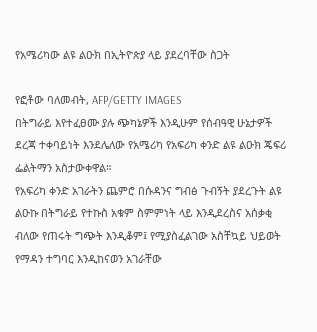የአሜሪካው ልዩ ልዑክ በኢትዮጵያ ላይ ያደረባቸው ስጋት

የፎቶው ባለመብት, AFP/GETTY IMAGES
በትግራይ እየተፈፀሙ ያሉ ጭካኔዎች እንዲሁም የሰብዓዊ ሁኔታዎች ደረጃ ተቀባይነት እንደሌለው የአሜሪካ የአፍሪካ ቀንድ ልዩ ልዑክ ጄፍሪ ፌልትማን አስታውቀዋል።
የአፍሪካ ቀንድ አገራትን ጨምሮ በሱዳንና ግብፅ ጉብኝት ያደረጉት ልዩ ልዑኩ በትግራይ የተኩስ አቁም ስምምነት ላይ እንዲደረስና አሰቃቂ ብለው የጠሩት ግጭት እንዲቆም፤ የሚያስፈልገው አስቸኳይ ህይወት የማዳን ተግባር እንዲከናወን አገራቸው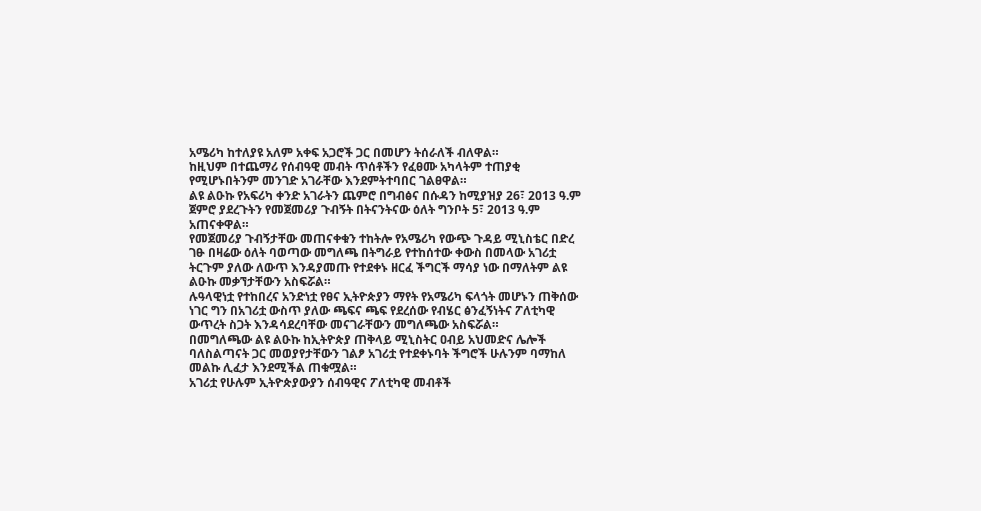አሜሪካ ከተለያዩ አለም አቀፍ አጋሮች ጋር በመሆን ትሰራለች ብለዋል።
ከዚህም በተጨማሪ የሰብዓዊ መብት ጥሰቶችን የፈፀሙ አካላትም ተጠያቂ የሚሆኑበትንም መንገድ አገራቸው እንደምትተባበር ገልፀዋል።
ልዩ ልዑኩ የአፍሪካ ቀንድ አገራትን ጨምሮ በግብፅና በሱዳን ከሚያዝያ 26፣ 2013 ዓ.ም ጀምሮ ያደረጉትን የመጀመሪያ ጉብኝት በትናንትናው ዕለት ግንቦት 5፣ 2013 ዓ.ም አጠናቀዋል።
የመጀመሪያ ጉብኝታቸው መጠናቀቁን ተከትሎ የአሜሪካ የውጭ ጉዳይ ሚኒስቴር በድረ ገፁ በዛሬው ዕለት ባወጣው መግለጫ በትግራይ የተከሰተው ቀውስ በመላው አገሪቷ ትርጉም ያለው ለውጥ እንዳያመጡ የተደቀኑ ዘርፈ ችግርች ማሳያ ነው በማለትም ልዩ ልዑኩ መቃኘታቸውን አስፍሯል።
ሉዓላዊነቷ የተከበረና አንድነቷ የፀና ኢትዮጵያን ማየት የአሜሪካ ፍላጎት መሆኑን ጠቅሰው ነገር ግን በአገሪቷ ውስጥ ያለው ጫፍና ጫፍ የደረሰው የብሄር ፅንፈኝነትና ፖለቲካዊ ውጥረት ስጋት እንዳሳደረባቸው መናገራቸውን መግለጫው አስፍሯል።
በመግለጫው ልዩ ልዑኩ ከኢትዮጵያ ጠቅላይ ሚኒስትር ዐብይ አህመድና ሌሎች ባለስልጣናት ጋር መወያየታቸውን ገልፆ አገሪቷ የተደቀኑባት ችግሮች ሁሉንም ባማከለ መልኩ ሊፈታ እንደሚችል ጠቁሟል።
አገሪቷ የሁሉም ኢትዮጵያውያን ሰብዓዊና ፖለቲካዊ መብቶች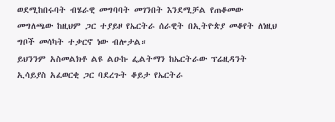ወደሚከበሩባት ብሄራዊ መግባባት መገንበት እንደሚቻል የጠቆመው መግለጫው ከዚህም ጋር ተያይዞ የኤርትራ ሰራዊት በኢትዮጵያ መቆየት ለነዚህ ግቦች መሳካት ተቃርኖ ነው ብሎታል።
ይህንንም አስመልክቶ ልዩ ልዑኩ ፌልትማን ከኤርትራው ፕሬዚዳንት ኢሳይያስ አፈወርቂ ጋር ባደረጉት ቆይታ የኤርትራ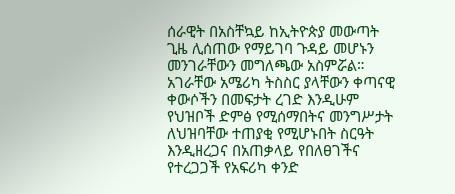ሰራዊት በአስቸኳይ ከኢትዮጵያ መውጣት ጊዜ ሊሰጠው የማይገባ ጉዳይ መሆኑን መንገራቸውን መግለጫው አስምሯል።
አገራቸው አሜሪካ ትስስር ያላቸውን ቀጣናዊ ቀውሶችን በመፍታት ረገድ እንዲሁም የህዝቦች ድምፅ የሚሰማበትና መንግሥታት ለህዝባቸው ተጠያቂ የሚሆኑበት ስርዓት እንዲዘረጋና በአጠቃላይ የበለፀገችና የተረጋጋች የአፍሪካ ቀንድ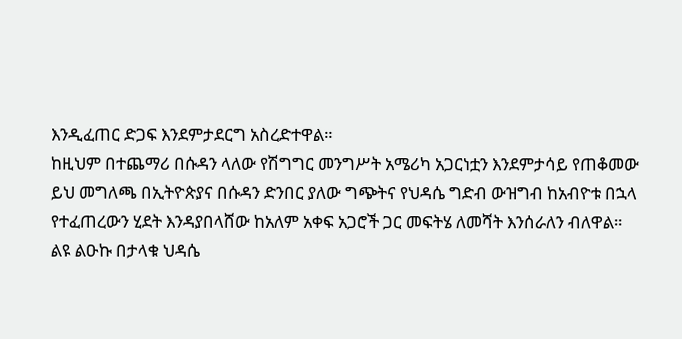እንዲፈጠር ድጋፍ እንደምታደርግ አስረድተዋል።
ከዚህም በተጨማሪ በሱዳን ላለው የሽግግር መንግሥት አሜሪካ አጋርነቷን እንደምታሳይ የጠቆመው ይህ መግለጫ በኢትዮጵያና በሱዳን ድንበር ያለው ግጭትና የህዳሴ ግድብ ውዝግብ ከአብዮቱ በኋላ የተፈጠረውን ሂደት እንዳያበላሸው ከአለም አቀፍ አጋሮች ጋር መፍትሄ ለመሻት እንሰራለን ብለዋል።
ልዩ ልዑኩ በታላቁ ህዳሴ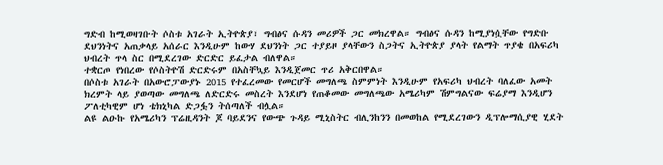ግድብ ከሚወዛገቡት ሶስቱ አገራት ኢትዮጵያ፣ ግብፅና ሱዳን መሪዎች ጋር መክረዋል። ግብፅና ሱዳን ከሚያነሷቸው የግድቡ ደህንነትና አጠቃላይ አሰራር እንዲሁም ከውሃ ደህንነት ጋር ተያይዞ ያላቸውን ስጋትና ኢትዮጵያ ያላት የልማት ጥያቄ በአፍሪካ ህብረት ጥላ ስር በሚደረገው ድርድር ይፈታል ብለዋል።
ተቋርጦ የነበረው የሶስትዮሽ ድርድሩም በአስቸኳይ እንዲጀመር ጥሪ አቅርበዋል።
በሶስቱ አገራት በአውሮፓውያኑ 2015 የተፈረመው የመርሆች መግለጫ ስምምነት እንዲሁም የአፍሪካ ህብረት ባለፈው አመት ክረምት ላይ ያወጣው መግለጫ ለድርድሩ መስረት እንደሆነ የጠቆመው መግለጫው አሜሪካም ሽምግልናው ፍሬያማ እንዲሆን ፖለቲካዊም ሆነ ቴክኒካል ድጋፏን ትሰጣለች ብሏል።
ልዩ ልዑኩ የአሜሪካን ፕሬዚዳንት ጆ ባይደንና የውጭ ጉዳይ ሚኒስትር ብሊንከንን በመወከል የሚደረገውን ዲፕሎማሲያዊ ሂደት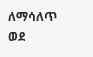ለማሳለጥ ወደ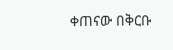ቀጠናው በቅርቡ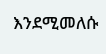እንደሚመለሱ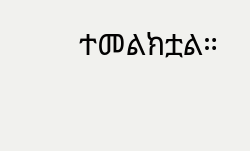ተመልክቷል።